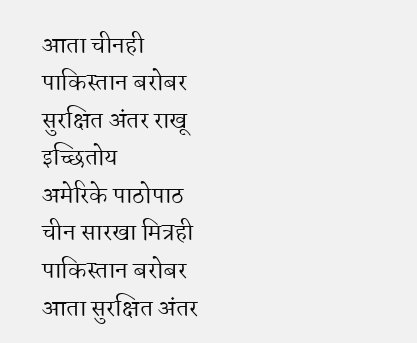आता चीनही पाकिस्तान बरोबर सुरक्षित अंतर राखू इच्छितोय
अमेरिके पाठोपाठ चीन सारखा मित्रही पाकिस्तान बरोबर आता सुरक्षित अंतर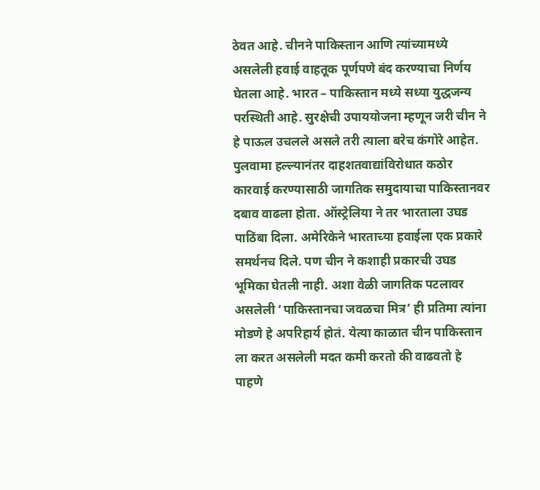ठेवत आहे. चीनने पाकिस्तान आणि त्यांच्यामध्ये असलेली हवाई वाहतूक पूर्णपणे बंद करण्याचा निर्णय घेतला आहे. भारत – पाकिस्तान मध्ये सध्या युद्धजन्य परस्थिती आहे. सुरक्षेची उपाययोजना म्हणून जरी चीन ने हे पाऊल उचलले असले तरी त्याला बरेच कंगोरे आहेत.
पुलवामा हल्ल्यानंतर दाहशतवाद्यांविरोधात कठोर कारवाई करण्यासाठी जागतिक समुदायाचा पाकिस्तानवर दबाव वाढला होता. ऑस्ट्रेलिया ने तर भारताला उघड पाठिंबा दिला. अमेरिकेने भारताच्या हवाईला एक प्रकारे समर्थनच दिले. पण चीन ने कशाही प्रकारची उघड भूमिका घेतली नाही. अशा वेळी जागतिक पटलावर असलेली ‘पाकिस्तानचा जवळचा मित्र’ ही प्रतिमा त्यांना मोडणे हे अपरिहार्य होतं. येत्या काळात चीन पाकिस्तान ला करत असलेली मदत कमी करतो की वाढवतो हे पाहणे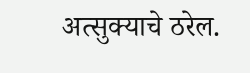अत्सुक्याचे ठरेल.